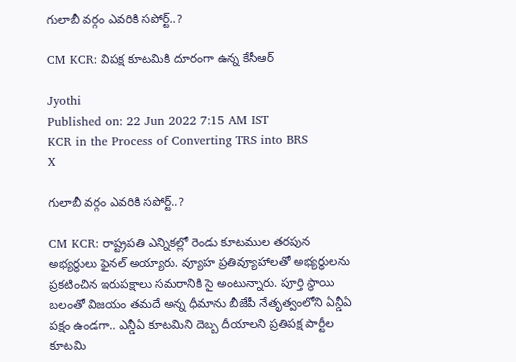గులాబీ వర్గం ఎవరికి సపోర్ట్..?

CM KCR: విపక్ష కూటమికి దూరంగా ఉన్న కేసీఆర్

Jyothi
Published on: 22 Jun 2022 7:15 AM IST
KCR in the Process of Converting TRS into BRS
X

గులాబీ వర్గం ఎవరికి సపోర్ట్..?

CM KCR: రాష్ట్రపతి ఎన్నికల్లో రెండు కూటముల తరపున అభ్యర్ధులు ఫైనల్ అయ్యారు. వ్యూహ ప్రతివ్యూహాలతో అభ్యర్ధులను ప్రకటించిన ఇరుపక్షాలు సమరానికి సై అంటున్నారు. పూర్తి స్థాయి బలంతో విజయం తమదే అన్న ధీమాను బీజేపీ నేతృత్వంలోని ఏన్డీఏ పక్షం ఉండగా.. ఎన్డీఏ కూటమిని దెబ్బ దీయాలని ప్రతిపక్ష పార్టీల కూటమి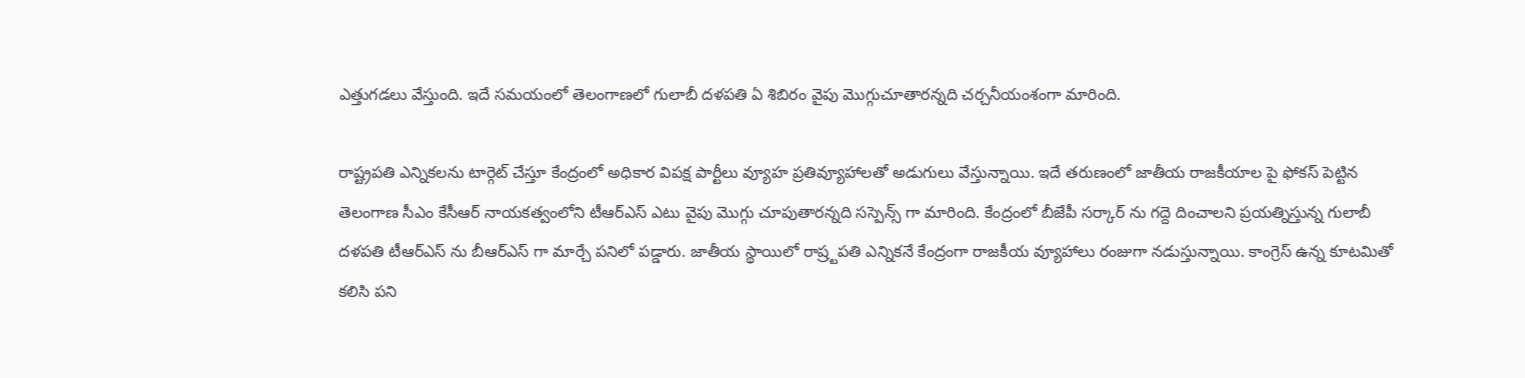ఎత్తుగడలు వేస్తుంది. ఇదే సమయంలో తెలంగాణలో గులాబీ దళపతి ఏ శిబిరం వైపు మొగ్గుచూతారన్నది చర్చనీయంశంగా మారింది.

రాష్ట్రపతి ఎన్నికలను టార్గెట్ చేస్తూ కేంద్రంలో అధికార విపక్ష పార్టీలు వ్యూహ ప్రతివ్యూహాలతో అడుగులు వేస్తున్నాయి. ఇదే తరుణంలో జాతీయ రాజకీయాల పై ఫోకస్ పెట్టిన తెలంగాణ సీఎం కేసీఆర్ నాయకత్వంలోని టీఆర్ఎస్ ఎటు వైపు మొగ్గు చూపుతారన్నది సస్పెన్స్ గా మారింది. కేంద్రంలో బీజేపీ సర్కార్ ను గద్దె దించాలని ప్రయత్నిస్తున్న గులాబీ దళపతి టీఆర్ఎస్ ను బీఆర్ఎస్ గా మార్చే పనిలో పడ్డారు. జాతీయ స్థాయిలో రాష్ర్టపతి ఎన్నికనే కేంద్రంగా రాజకీయ వ్యూహాలు రంజుగా నడుస్తున్నాయి. కాంగ్రెస్ ఉన్న కూటమితో కలిసి పని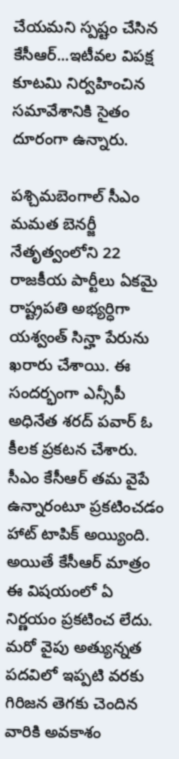చేయమని స్పష్టం చేసిన కేసీఆర్...ఇటీవల విపక్ష కూటమి నిర్వహించిన సమావేశానికి సైతం దూరంగా ఉన్నారు.

పశ్చిమబెంగాల్ సీఎం మమత బెనర్జీ నేతృత్వంలోని 22 రాజకీయ పార్టీలు ఏకమై రాష్ట్రపతి అభ్యర్ధిగా యశ్వంత్ సిన్హా పేరును ఖరారు చేశాయి. ఈ సందర్భంగా ఎన్సీపీ అధినేత శరద్ పవార్ ఓ కీలక ప్రకటన చేశారు. సీఎం కేసీఆర్ తమ వైపే ఉన్నారంటూ ప్రకటించడం హాట్ టాపిక్ అయ్యింది. అయితే కేసీఆర్ మాత్రం ఈ విషయంలో ఏ నిర్ణయం ప్రకటించ లేదు. మరో వైపు అత్యున్నత పదవిలో ఇప్పటి వరకు గిరిజన తెగకు చెందిన వారికి అవకాశం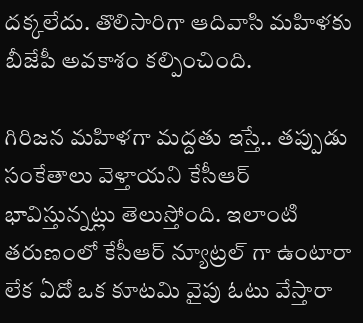దక్కలేదు. తొలిసారిగా ఆదివాసి మహిళకు బీజేపీ అవకాశం కల్పించింది.

గిరిజన మహిళగా మద్దతు ఇస్తే.. తప్పుడు సంకేతాలు వెళ్తాయని కేసీఆర్ భావిస్తున్నట్లు తెలుస్తోంది. ఇలాంటి తరుణంలో కేసీఆర్ న్యూట్రల్ గా ఉంటారా లేక ఏదో ఒక కూటమి వైపు ఓటు వేస్తారా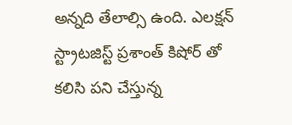అన్నది తేలాల్సి ఉంది. ఎలక్షన్ స్ట్రాటజిస్ట్ ప్రశాంత్ కిషోర్ తో కలిసి పని చేస్తున్న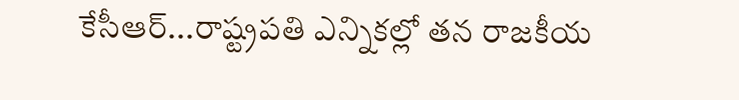కేసీఆర్...రాష్ట్రపతి ఎన్నికల్లో తన రాజకీయ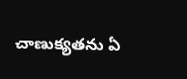చాణుక్యతను ఏ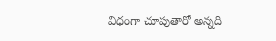విధంగా చూపుతారో అన్నది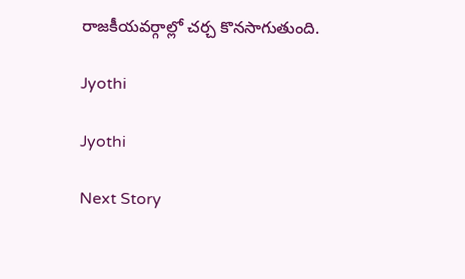రాజకీయవర్గాల్లో చర్చ కొనసాగుతుంది.

Jyothi

Jyothi

Next Story